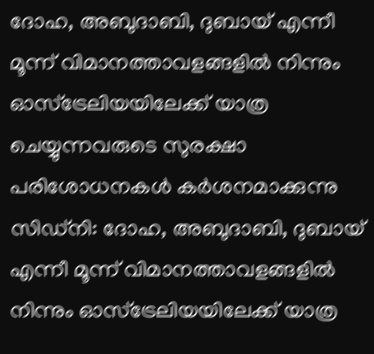ദോഹ, അബുദാബി, ദുബായ് എന്നീ മൂന്ന് വിമാനത്താവളങ്ങളിൽ നിന്നും ഓസ്ട്രേലിയയിലേക്ക് യാത്ര ചെയ്യുന്നവരുടെ സുരക്ഷാ പരിശോധനകൾ കർശനമാക്കുന്നു
സിഡ്നി: ദോഹ, അബുദാബി, ദുബായ് എന്നീ മൂന്ന് വിമാനത്താവളങ്ങളിൽ നിന്നും ഓസ്ട്രേലിയയിലേക്ക് യാത്ര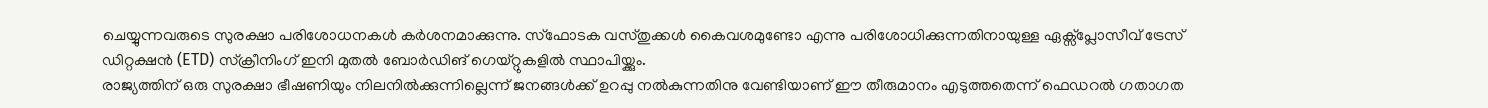ചെയ്യുന്നവരുടെ സുരക്ഷാ പരിശോധനകൾ കർശനമാക്കുന്നു. സ്ഫോടക വസ്തുക്കൾ കൈവശമുണ്ടോ എന്നു പരിശോധിക്കുന്നതിനായുള്ള ഏക്സ്പ്ലോസീവ് ട്രേസ് ഡിറ്റക്ഷൻ (ETD) സ്ക്രീനിംഗ് ഇനി മുതൽ ബോർഡിങ് ഗെയ്റ്റുകളിൽ സ്ഥാപിയ്ക്കും.
രാജ്യത്തിന് ഒരു സുരക്ഷാ ഭീഷണിയും നിലനിൽക്കുന്നില്ലെന്ന് ജനങ്ങൾക്ക് ഉറപ്പു നൽകുന്നതിനു വേണ്ടിയാണ് ഈ തീരുമാനം എടുത്തതെന്ന് ഫെഡറൽ ഗതാഗത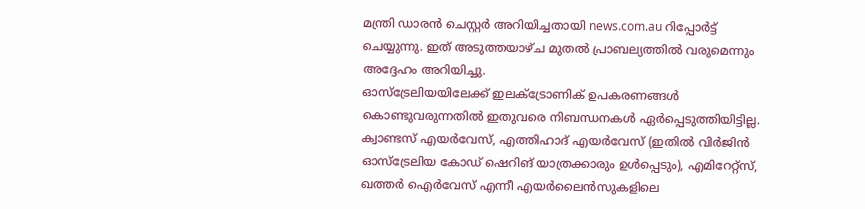മന്ത്രി ഡാരൻ ചെസ്റ്റർ അറിയിച്ചതായി news.com.au റിപ്പോർട്ട് ചെയ്യുന്നു. ഇത് അടുത്തയാഴ്ച മുതൽ പ്രാബല്യത്തിൽ വരുമെന്നും അദ്ദേഹം അറിയിച്ചു.
ഓസ്ട്രേലിയയിലേക്ക് ഇലക്ട്രോണിക് ഉപകരണങ്ങൾ കൊണ്ടുവരുന്നതിൽ ഇതുവരെ നിബന്ധനകൾ ഏർപ്പെടുത്തിയിട്ടില്ല. ക്വാണ്ടസ് എയർവേസ്, എത്തിഹാദ് എയർവേസ് (ഇതിൽ വിർജിൻ ഓസ്ട്രേലിയ കോഡ് ഷെറിങ് യാത്രക്കാരും ഉൾപ്പെടും), എമിറേറ്റ്സ്, ഖത്തർ ഐർവേസ് എന്നീ എയർലൈൻസുകളിലെ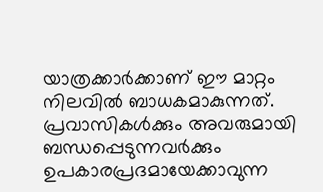യാത്രക്കാർക്കാണ് ഈ മാറ്റം നിലവിൽ ബാധകമാകുന്നത്.
പ്രവാസികൾക്കും അവരുമായി ബന്ധപ്പെടുന്നവർക്കും ഉപകാരപ്രദമായേക്കാവുന്ന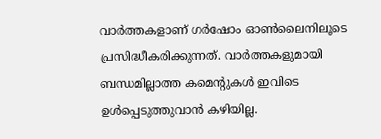വാർത്തകളാണ് ഗർഷോം ഓൺലൈനിലൂടെ പ്രസിദ്ധീകരിക്കുന്നത്. വാർത്തകളുമായി ബന്ധമില്ലാത്ത കമെന്റുകൾ ഇവിടെ ഉൾപ്പെടുത്തുവാൻ കഴിയില്ല.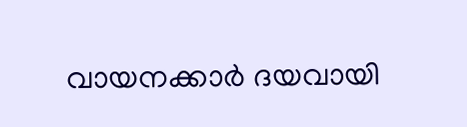വായനക്കാർ ദയവായി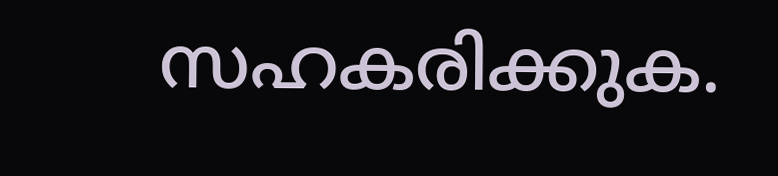സഹകരിക്കുക.